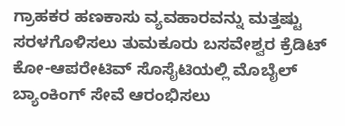ಗ್ರಾಹಕರ ಹಣಕಾಸು ವ್ಯವಹಾರವನ್ನು ಮತ್ತಷ್ಟು ಸರಳಗೊಳಿಸಲು ತುಮಕೂರು ಬಸವೇಶ್ವರ ಕ್ರೆಡಿಟ್ ಕೋ-ಆಪರೇಟಿವ್ ಸೊಸೈಟಿಯಲ್ಲಿ ಮೊಬೈಲ್ ಬ್ಯಾಂಕಿಂಗ್ ಸೇವೆ ಆರಂಭಿಸಲು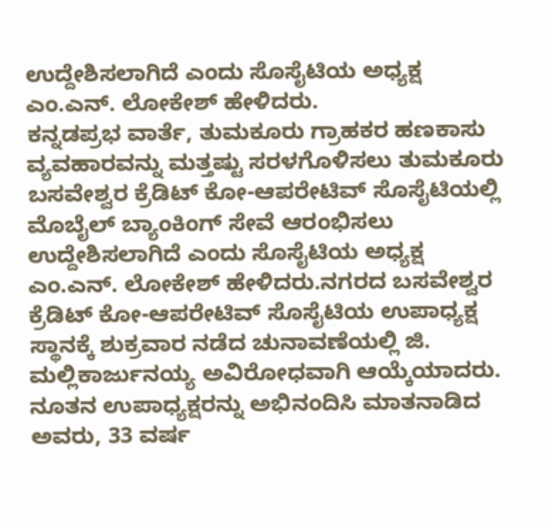ಉದ್ದೇಶಿಸಲಾಗಿದೆ ಎಂದು ಸೊಸೈಟಿಯ ಅಧ್ಯಕ್ಷ ಎಂ.ಎನ್. ಲೋಕೇಶ್ ಹೇಳಿದರು.
ಕನ್ನಡಪ್ರಭ ವಾರ್ತೆ, ತುಮಕೂರು ಗ್ರಾಹಕರ ಹಣಕಾಸು ವ್ಯವಹಾರವನ್ನು ಮತ್ತಷ್ಟು ಸರಳಗೊಳಿಸಲು ತುಮಕೂರು ಬಸವೇಶ್ವರ ಕ್ರೆಡಿಟ್ ಕೋ-ಆಪರೇಟಿವ್ ಸೊಸೈಟಿಯಲ್ಲಿ ಮೊಬೈಲ್ ಬ್ಯಾಂಕಿಂಗ್ ಸೇವೆ ಆರಂಭಿಸಲು ಉದ್ದೇಶಿಸಲಾಗಿದೆ ಎಂದು ಸೊಸೈಟಿಯ ಅಧ್ಯಕ್ಷ ಎಂ.ಎನ್. ಲೋಕೇಶ್ ಹೇಳಿದರು.ನಗರದ ಬಸವೇಶ್ವರ ಕ್ರೆಡಿಟ್ ಕೋ-ಆಪರೇಟಿವ್ ಸೊಸೈಟಿಯ ಉಪಾಧ್ಯಕ್ಷ ಸ್ಥಾನಕ್ಕೆ ಶುಕ್ರವಾರ ನಡೆದ ಚುನಾವಣೆಯಲ್ಲಿ ಜಿ. ಮಲ್ಲಿಕಾರ್ಜುನಯ್ಯ ಅವಿರೋಧವಾಗಿ ಆಯ್ಕೆಯಾದರು. ನೂತನ ಉಪಾಧ್ಯಕ್ಷರನ್ನು ಅಭಿನಂದಿಸಿ ಮಾತನಾಡಿದ ಅವರು, 33 ವರ್ಷ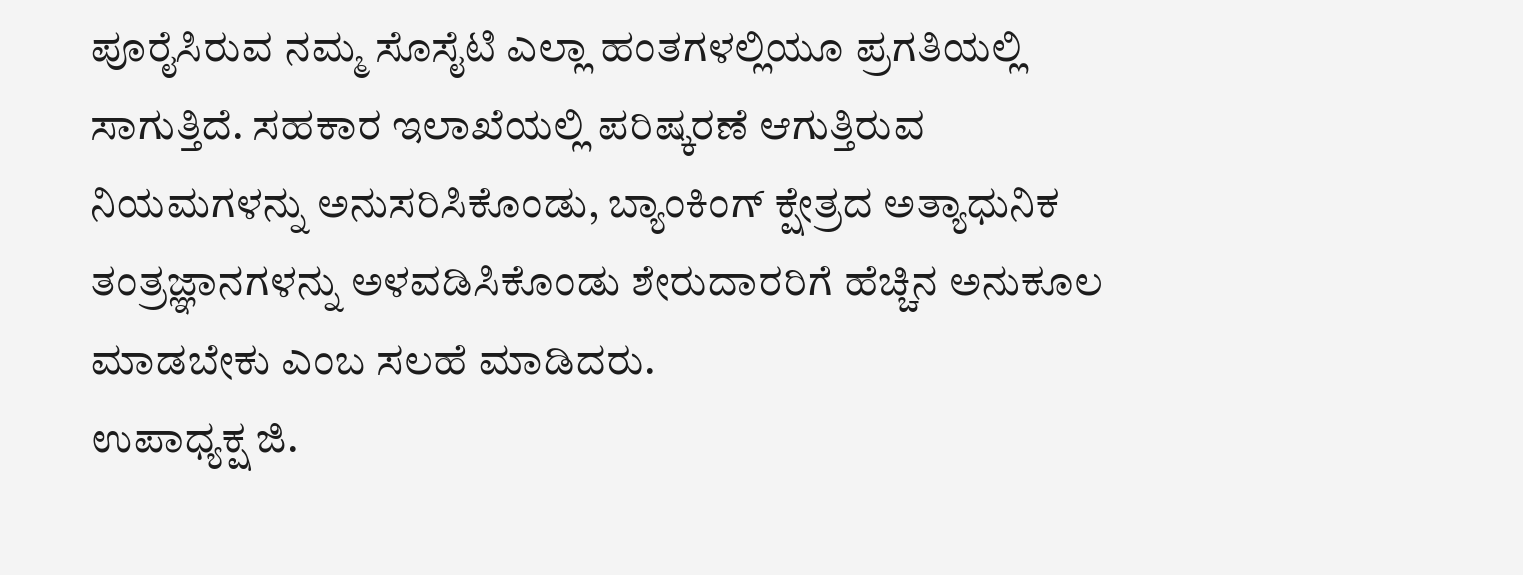ಪೂರೈಸಿರುವ ನಮ್ಮ ಸೊಸೈಟಿ ಎಲ್ಲಾ ಹಂತಗಳಲ್ಲಿಯೂ ಪ್ರಗತಿಯಲ್ಲಿ ಸಾಗುತ್ತಿದೆ. ಸಹಕಾರ ಇಲಾಖೆಯಲ್ಲಿ ಪರಿಷ್ಕರಣೆ ಆಗುತ್ತಿರುವ ನಿಯಮಗಳನ್ನು ಅನುಸರಿಸಿಕೊಂಡು, ಬ್ಯಾಂಕಿಂಗ್ ಕ್ಷೇತ್ರದ ಅತ್ಯಾಧುನಿಕ ತಂತ್ರಜ್ಞಾನಗಳನ್ನು ಅಳವಡಿಸಿಕೊಂಡು ಶೇರುದಾರರಿಗೆ ಹೆಚ್ಚಿನ ಅನುಕೂಲ ಮಾಡಬೇಕು ಎಂಬ ಸಲಹೆ ಮಾಡಿದರು.
ಉಪಾಧ್ಯಕ್ಷ ಜಿ.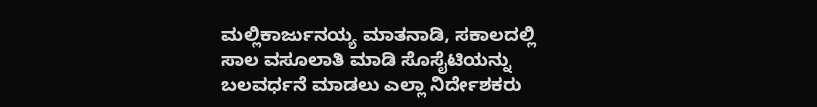ಮಲ್ಲಿಕಾರ್ಜುನಯ್ಯ ಮಾತನಾಡಿ, ಸಕಾಲದಲ್ಲಿ ಸಾಲ ವಸೂಲಾತಿ ಮಾಡಿ ಸೊಸೈಟಿಯನ್ನು ಬಲವರ್ಧನೆ ಮಾಡಲು ಎಲ್ಲಾ ನಿರ್ದೇಶಕರು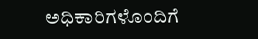ಅಧಿಕಾರಿಗಳೊಂದಿಗೆ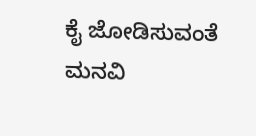ಕೈ ಜೋಡಿಸುವಂತೆ ಮನವಿ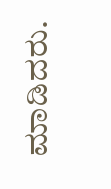ಮಾಡಿದರು.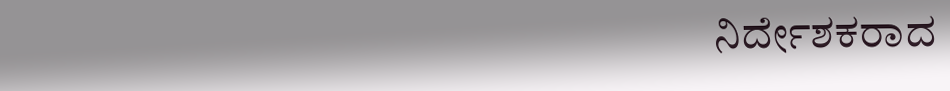ನಿರ್ದೇಶಕರಾದ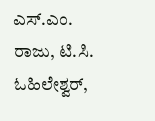ಎಸ್.ಎಂ. ರಾಜು, ಟಿ.ಸಿ. ಓಹಿಲೇಶ್ವರ್,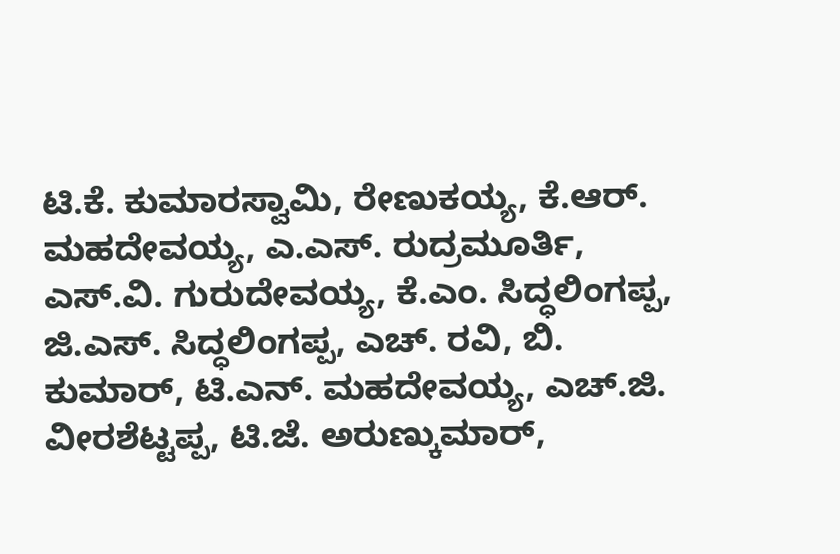ಟಿ.ಕೆ. ಕುಮಾರಸ್ವಾಮಿ, ರೇಣುಕಯ್ಯ, ಕೆ.ಆರ್. ಮಹದೇವಯ್ಯ, ಎ.ಎಸ್. ರುದ್ರಮೂರ್ತಿ, ಎಸ್.ವಿ. ಗುರುದೇವಯ್ಯ, ಕೆ.ಎಂ. ಸಿದ್ಧಲಿಂಗಪ್ಪ, ಜಿ.ಎಸ್. ಸಿದ್ಧಲಿಂಗಪ್ಪ, ಎಚ್. ರವಿ, ಬಿ. ಕುಮಾರ್, ಟಿ.ಎನ್. ಮಹದೇವಯ್ಯ, ಎಚ್.ಜಿ. ವೀರಶೆಟ್ಟಪ್ಪ, ಟಿ.ಜೆ. ಅರುಣ್ಕುಮಾರ್,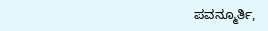ಪವನ್ಮೂರ್ತಿ,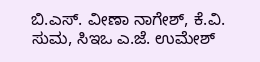ಬಿ.ಎಸ್. ವೀಣಾ ನಾಗೇಶ್, ಕೆ.ವಿ. ಸುಮ, ಸಿಇಒ ಎ.ಜೆ. ಉಮೇಶ್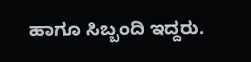ಹಾಗೂ ಸಿಬ್ಬಂದಿ ಇದ್ದರು.